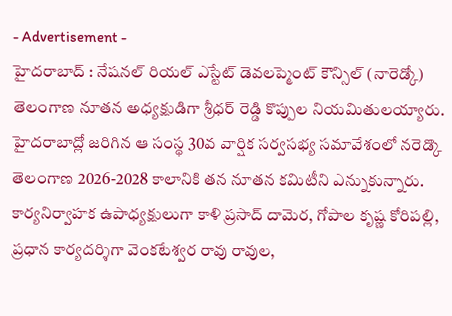- Advertisement -
హైదరాబాద్ : నేషనల్ రియల్ ఎస్టేట్ డెవలప్మెంట్ కౌన్సిల్ (నారెడ్కో) తెలంగాణ నూతన అధ్యక్షుడిగా శ్రీధర్ రెడ్డి కొప్పుల నియమితులయ్యారు. హైదరాబాద్లో జరిగిన ఆ సంస్థ 30వ వార్షిక సర్వసభ్య సమావేశంలో నరెడ్కొ తెలంగాణ 2026-2028 కాలానికి తన నూతన కమిటీని ఎన్నుకున్నారు. కార్యనిర్వాహక ఉపాధ్యక్షులుగా కాళి ప్రసాద్ దామెర, గోపాల కృష్ణ కోరిపల్లి, ప్రధాన కార్యదర్శిగా వెంకటేశ్వర రావు రావుల,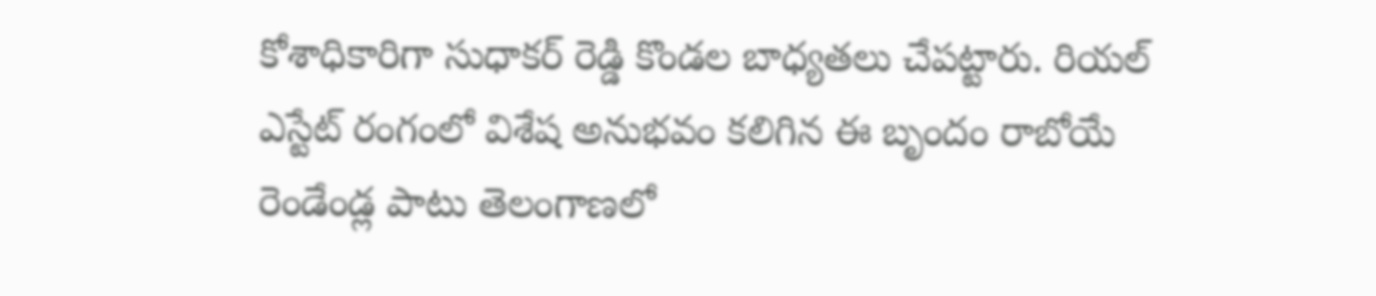కోశాధికారిగా సుధాకర్ రెడ్డి కొండల బాధ్యతలు చేపట్టారు. రియల్ ఎస్టేట్ రంగంలో విశేష అనుభవం కలిగిన ఈ బృందం రాబోయే రెండేండ్ల పాటు తెలంగాణలో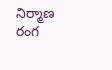నిర్మాణ రంగ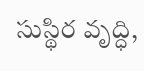సుస్థిర వృద్ధి,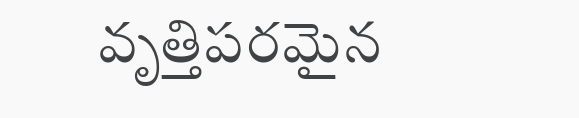వృత్తిపరమైన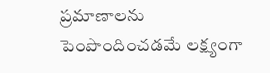ప్రమాణాలను పెంపొందించడమే లక్ష్యంగా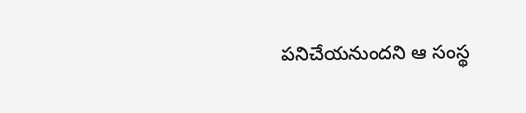పనిచేయనుందని ఆ సంస్థ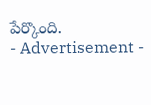పేర్కొంది.
- Advertisement -